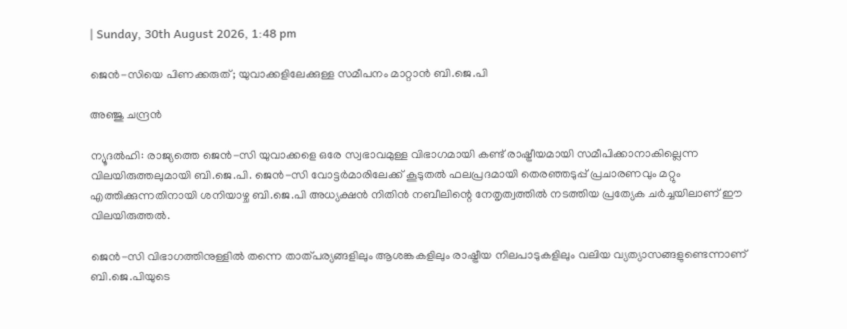| Sunday, 30th August 2026, 1:48 pm

ജെന്‍-സിയെ പിണക്കരുത്; യുവാക്കളിലേക്കുള്ള സമീപനം മാറ്റാന്‍ ബി.ജെ.പി

അഞ്ജു ചന്ദ്രന്‍

ന്യൂദല്‍ഹി: രാജ്യത്തെ ജെന്‍-സി യുവാക്കളെ ഒരേ സ്വഭാവമുള്ള വിഭാഗമായി കണ്ട് രാഷ്ട്രീയമായി സമീപിക്കാനാകില്ലെന്ന വിലയിരുത്തലുമായി ബി.ജെ.പി. ജെന്‍-സി വോട്ടര്‍മാരിലേക്ക് കൂടുതല്‍ ഫലപ്രദമായി തെരഞ്ഞടുപ്പ് പ്രചാരണവും മറ്റും എത്തിക്കുന്നതിനായി ശനിയാഴ്ച ബി.ജെ.പി അധ്യക്ഷന്‍ നിതിന്‍ നബീലിന്റെ നേതൃത്വത്തില്‍ നടത്തിയ പ്രത്യേക ചര്‍ച്ചയിലാണ് ഈ വിലയിരുത്തല്‍.

ജെന്‍-സി വിഭാഗത്തിനുള്ളില്‍ തന്നെ താത്പര്യങ്ങളിലും ആശങ്കകളിലും രാഷ്ട്രീയ നിലപാടുകളിലും വലിയ വ്യത്യാസങ്ങളുണ്ടെന്നാണ് ബി.ജെ.പിയുടെ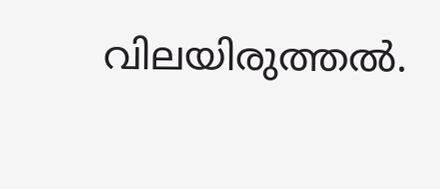വിലയിരുത്തല്‍.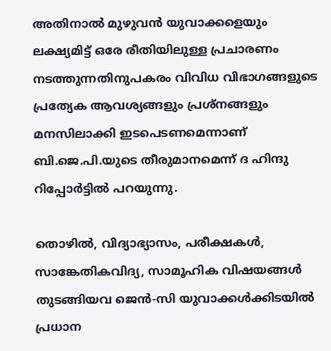അതിനാല്‍ മുഴുവന്‍ യുവാക്കളെയും ലക്ഷ്യമിട്ട് ഒരേ രീതിയിലുള്ള പ്രചാരണം നടത്തുന്നതിനുപകരം വിവിധ വിഭാഗങ്ങളുടെ പ്രത്യേക ആവശ്യങ്ങളും പ്രശ്‌നങ്ങളും മനസിലാക്കി ഇടപെടണമെന്നാണ് ബി.ജെ.പി.യുടെ തീരുമാനമെന്ന് ദ ഹിന്ദു റിപ്പോര്‍ട്ടില്‍ പറയുന്നു.

തൊഴില്‍, വിദ്യാഭ്യാസം, പരീക്ഷകള്‍, സാങ്കേതികവിദ്യ, സാമൂഹിക വിഷയങ്ങള്‍ തുടങ്ങിയവ ജെന്‍-സി യുവാക്കള്‍ക്കിടയില്‍ പ്രധാന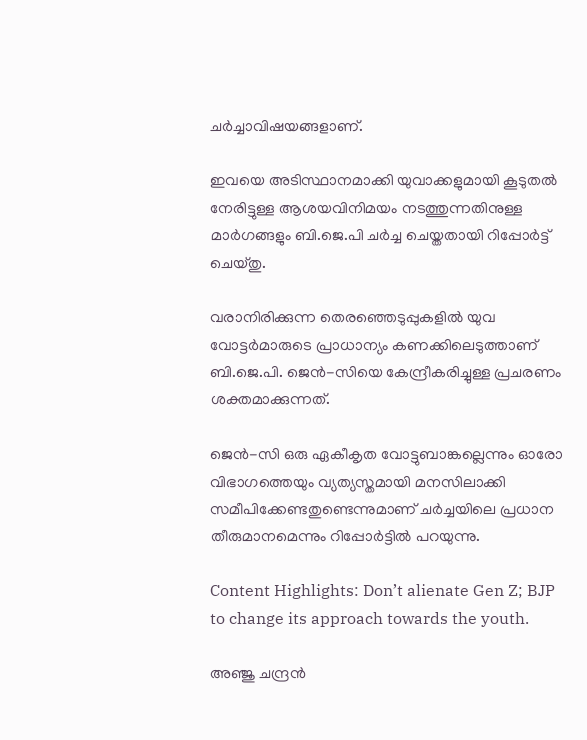ചര്‍ച്ചാവിഷയങ്ങളാണ്.

ഇവയെ അടിസ്ഥാനമാക്കി യുവാക്കളുമായി കൂടുതല്‍ നേരിട്ടുള്ള ആശയവിനിമയം നടത്തുന്നതിനുള്ള മാര്‍ഗങ്ങളും ബി.ജെ.പി ചര്‍ച്ച ചെയ്തതായി റിപ്പോര്‍ട്ട് ചെയ്തു.

വരാനിരിക്കുന്ന തെരഞ്ഞെടുപ്പുകളില്‍ യുവ വോട്ടര്‍മാരുടെ പ്രാധാന്യം കണക്കിലെടുത്താണ് ബി.ജെ.പി. ജെന്‍-സിയെ കേന്ദ്രീകരിച്ചുള്ള പ്രചരണം ശക്തമാക്കുന്നത്.

ജെന്‍-സി ഒരു ഏകീകൃത വോട്ടുബാങ്കല്ലെന്നും ഓരോ വിഭാഗത്തെയും വ്യത്യസ്തമായി മനസിലാക്കി സമീപിക്കേണ്ടതുണ്ടെന്നുമാണ് ചര്‍ച്ചയിലെ പ്രധാന തീരുമാനമെന്നും റിപ്പോര്‍ട്ടില്‍ പറയുന്നു.

Content Highlights: Don’t alienate Gen Z; BJP to change its approach towards the youth.

അഞ്ജു ചന്ദ്രന്‍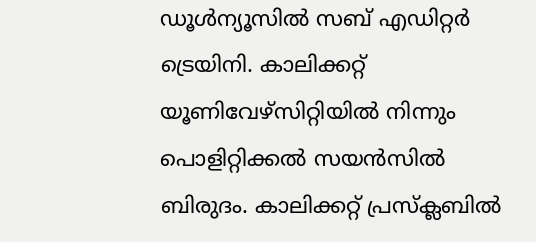ഡൂള്‍ന്യൂസില്‍ സബ് എഡിറ്റര്‍ ട്രെയിനി. കാലിക്കറ്റ് യൂണിവേഴ്‌സിറ്റിയില്‍ നിന്നും പൊളിറ്റിക്കല്‍ സയന്‍സില്‍ ബിരുദം. കാലിക്കറ്റ് പ്രസ്‌ക്ലബില്‍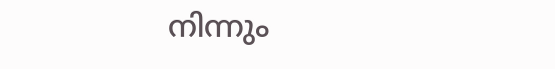നിന്നും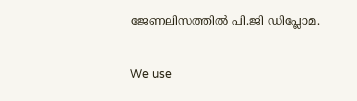ജേണലിസത്തില്‍ പി.ജി ഡിപ്ലോമ.

We use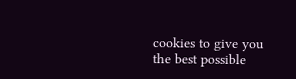cookies to give you the best possible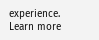experience. Learn more